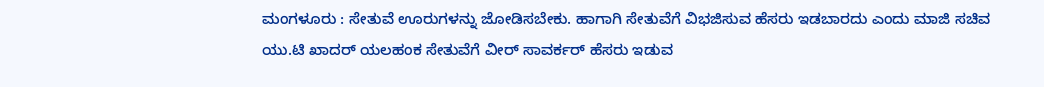ಮಂಗಳೂರು : ಸೇತುವೆ ಊರುಗಳನ್ನು ಜೋಡಿಸಬೇಕು. ಹಾಗಾಗಿ ಸೇತುವೆಗೆ ವಿಭಜಿಸುವ ಹೆಸರು ಇಡಬಾರದು ಎಂದು ಮಾಜಿ ಸಚಿವ ಯು.ಟಿ ಖಾದರ್ ಯಲಹಂಕ ಸೇತುವೆಗೆ ವೀರ್ ಸಾವರ್ಕರ್ ಹೆಸರು ಇಡುವ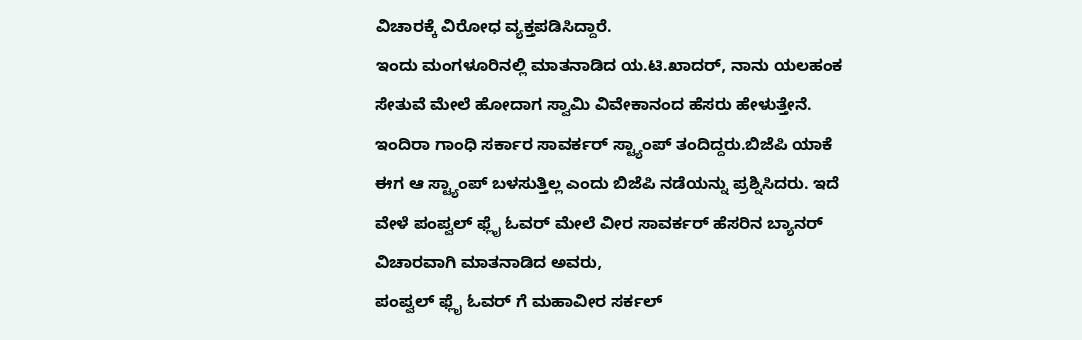ವಿಚಾರಕ್ಕೆ ವಿರೋಧ ವ್ಯಕ್ತಪಡಿಸಿದ್ದಾರೆ.
ಇಂದು ಮಂಗಳೂರಿನಲ್ಲಿ ಮಾತನಾಡಿದ ಯ.ಟಿ.ಖಾದರ್, ನಾನು ಯಲಹಂಕ ಸೇತುವೆ ಮೇಲೆ ಹೋದಾಗ ಸ್ವಾಮಿ ವಿವೇಕಾನಂದ ಹೆಸರು ಹೇಳುತ್ತೇನೆ. ಇಂದಿರಾ ಗಾಂಧಿ ಸರ್ಕಾರ ಸಾವರ್ಕರ್ ಸ್ಟ್ಯಾಂಪ್ ತಂದಿದ್ದರು.ಬಿಜೆಪಿ ಯಾಕೆ ಈಗ ಆ ಸ್ಟ್ಯಾಂಪ್ ಬಳಸುತ್ತಿಲ್ಲ ಎಂದು ಬಿಜೆಪಿ ನಡೆಯನ್ನು ಪ್ರಶ್ನಿಸಿದರು. ಇದೆ ವೇಳೆ ಪಂಪ್ವಲ್ ಫ್ಲೈ ಓವರ್ ಮೇಲೆ ವೀರ ಸಾವರ್ಕರ್ ಹೆಸರಿನ ಬ್ಯಾನರ್ ವಿಚಾರವಾಗಿ ಮಾತನಾಡಿದ ಅವರು,
ಪಂಪ್ವಲ್ ಫ್ಲೈ ಓವರ್ ಗೆ ಮಹಾವೀರ ಸರ್ಕಲ್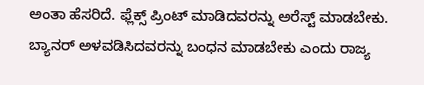ಅಂತಾ ಹೆಸರಿದೆ. ಫ್ಲೆಕ್ಸ್ ಪ್ರಿಂಟ್ ಮಾಡಿದವರನ್ನು ಅರೆಸ್ಟ್ ಮಾಡಬೇಕು. ಬ್ಯಾನರ್ ಅಳವಡಿಸಿದವರನ್ನು ಬಂಧನ ಮಾಡಬೇಕು ಎಂದು ರಾಜ್ಯ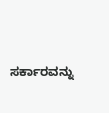ಸರ್ಕಾರವನ್ನು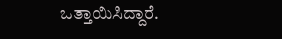ಒತ್ತಾಯಿಸಿದ್ದಾರೆ.